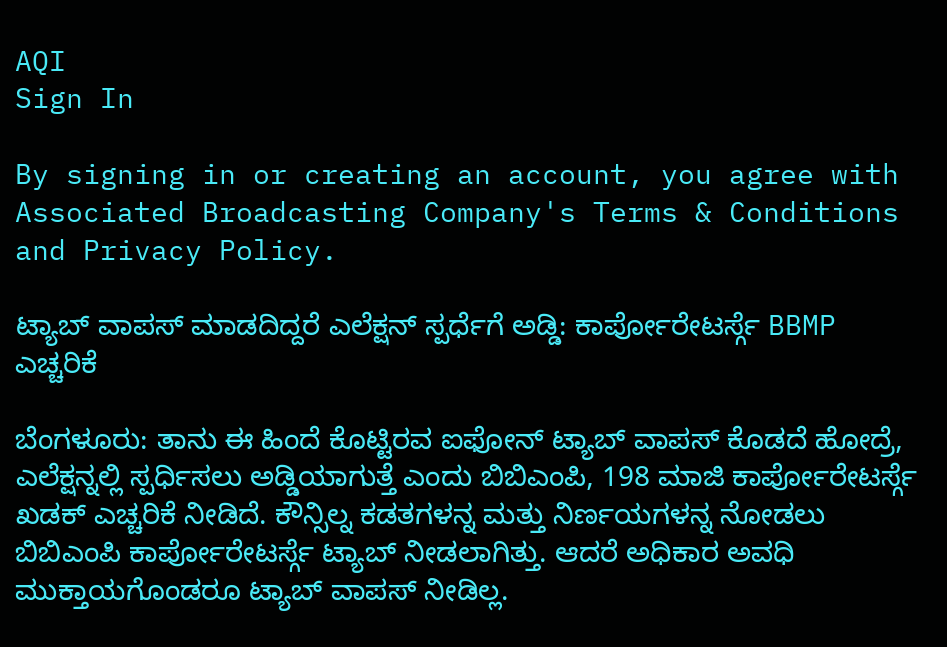AQI
Sign In

By signing in or creating an account, you agree with Associated Broadcasting Company's Terms & Conditions and Privacy Policy.

ಟ್ಯಾಬ್ ವಾಪಸ್ ಮಾಡದಿದ್ದರೆ ಎಲೆಕ್ಷನ್ ಸ್ಪರ್ಧೆಗೆ ಅಡ್ಡಿ: ಕಾರ್ಪೋರೇಟರ್ಸ್ಗೆ BBMP ಎಚ್ಚರಿಕೆ

ಬೆಂಗಳೂರು: ತಾನು ಈ ಹಿಂದೆ ಕೊಟ್ಟಿರವ ಐಫೋನ್‌ ಟ್ಯಾಬ್ ವಾಪಸ್ ಕೊಡದೆ ಹೋದ್ರೆ, ಎಲೆಕ್ಷನ್ನಲ್ಲಿ ಸ್ಪರ್ಧಿಸಲು ಅಡ್ಡಿಯಾಗುತ್ತೆ ಎಂದು ಬಿಬಿಎಂಪಿ, 198 ಮಾಜಿ ಕಾರ್ಪೋರೇಟರ್ಸ್ಗೆ ಖಡಕ್ ಎಚ್ಚರಿಕೆ ನೀಡಿದೆ. ಕೌನ್ಸಿಲ್ನ ಕಡತಗಳನ್ನ ಮತ್ತು ನಿರ್ಣಯಗಳನ್ನ ನೋಡಲು ಬಿಬಿಎಂಪಿ ಕಾರ್ಪೋರೇಟರ್ಸ್ಗೆ ಟ್ಯಾಬ್ ನೀಡಲಾಗಿತ್ತು. ಆದರೆ ಅಧಿಕಾರ ಅವಧಿ ಮುಕ್ತಾಯಗೊಂಡರೂ ಟ್ಯಾಬ್ ವಾಪಸ್ ನೀಡಿಲ್ಲ.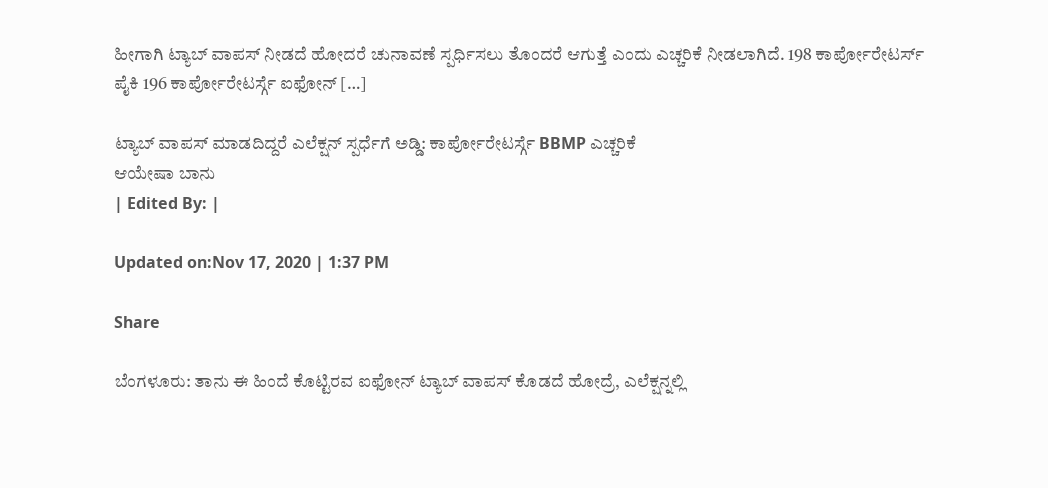ಹೀಗಾಗಿ ಟ್ಯಾಬ್ ವಾಪಸ್ ನೀಡದೆ ಹೋದರೆ ಚುನಾವಣೆ ಸ್ಪರ್ಧಿಸಲು ತೊಂದರೆ ಆಗುತ್ತೆ ಎಂದು ಎಚ್ಚರಿಕೆ ನೀಡಲಾಗಿದೆ. 198 ಕಾರ್ಪೋರೇಟರ್ಸ್ ಪೈಕಿ 196 ಕಾರ್ಪೋರೇಟರ್ಸ್ಗೆ ಐಫೋನ್‌ […]

ಟ್ಯಾಬ್ ವಾಪಸ್ ಮಾಡದಿದ್ದರೆ ಎಲೆಕ್ಷನ್ ಸ್ಪರ್ಧೆಗೆ ಅಡ್ಡಿ: ಕಾರ್ಪೋರೇಟರ್ಸ್ಗೆ BBMP ಎಚ್ಚರಿಕೆ
ಆಯೇಷಾ ಬಾನು
| Edited By: |

Updated on:Nov 17, 2020 | 1:37 PM

Share

ಬೆಂಗಳೂರು: ತಾನು ಈ ಹಿಂದೆ ಕೊಟ್ಟಿರವ ಐಫೋನ್‌ ಟ್ಯಾಬ್ ವಾಪಸ್ ಕೊಡದೆ ಹೋದ್ರೆ, ಎಲೆಕ್ಷನ್ನಲ್ಲಿ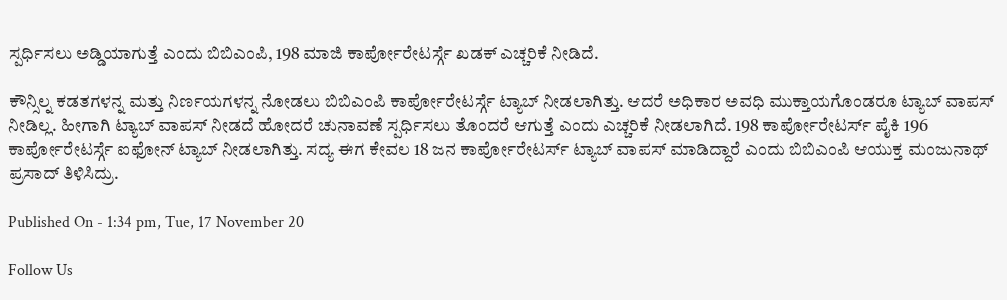ಸ್ಪರ್ಧಿಸಲು ಅಡ್ಡಿಯಾಗುತ್ತೆ ಎಂದು ಬಿಬಿಎಂಪಿ, 198 ಮಾಜಿ ಕಾರ್ಪೋರೇಟರ್ಸ್ಗೆ ಖಡಕ್ ಎಚ್ಚರಿಕೆ ನೀಡಿದೆ.

ಕೌನ್ಸಿಲ್ನ ಕಡತಗಳನ್ನ ಮತ್ತು ನಿರ್ಣಯಗಳನ್ನ ನೋಡಲು ಬಿಬಿಎಂಪಿ ಕಾರ್ಪೋರೇಟರ್ಸ್ಗೆ ಟ್ಯಾಬ್ ನೀಡಲಾಗಿತ್ತು. ಆದರೆ ಅಧಿಕಾರ ಅವಧಿ ಮುಕ್ತಾಯಗೊಂಡರೂ ಟ್ಯಾಬ್ ವಾಪಸ್ ನೀಡಿಲ್ಲ. ಹೀಗಾಗಿ ಟ್ಯಾಬ್ ವಾಪಸ್ ನೀಡದೆ ಹೋದರೆ ಚುನಾವಣೆ ಸ್ಪರ್ಧಿಸಲು ತೊಂದರೆ ಆಗುತ್ತೆ ಎಂದು ಎಚ್ಚರಿಕೆ ನೀಡಲಾಗಿದೆ. 198 ಕಾರ್ಪೋರೇಟರ್ಸ್ ಪೈಕಿ 196 ಕಾರ್ಪೋರೇಟರ್ಸ್ಗೆ ಐಫೋನ್‌ ಟ್ಯಾಬ್ ನೀಡಲಾಗಿತ್ತು. ಸದ್ಯ ಈಗ ಕೇವಲ 18 ಜನ ಕಾರ್ಪೋರೇಟರ್ಸ್ ಟ್ಯಾಬ್ ವಾಪಸ್ ಮಾಡಿದ್ದಾರೆ ಎಂದು ಬಿಬಿಎಂಪಿ ಆಯುಕ್ತ ಮಂಜುನಾಥ್ ಪ್ರಸಾದ್ ತಿಳಿಸಿದ್ರು.

Published On - 1:34 pm, Tue, 17 November 20

Follow Us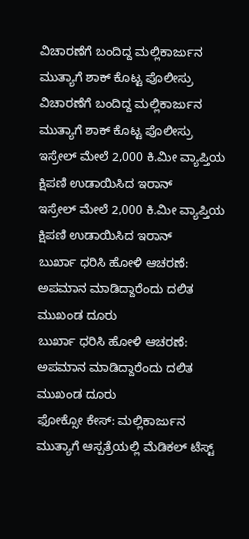ವಿಚಾರಣೆಗೆ ಬಂದಿದ್ದ ಮಲ್ಲಿಕಾರ್ಜುನ ಮುತ್ಯಾಗೆ ಶಾಕ್ ಕೊಟ್ಟ ಪೊಲೀಸ್ರು
ವಿಚಾರಣೆಗೆ ಬಂದಿದ್ದ ಮಲ್ಲಿಕಾರ್ಜುನ ಮುತ್ಯಾಗೆ ಶಾಕ್ ಕೊಟ್ಟ ಪೊಲೀಸ್ರು
ಇಸ್ರೇಲ್ ಮೇಲೆ 2,000 ಕಿ.ಮೀ ವ್ಯಾಪ್ತಿಯ ಕ್ಷಿಪಣಿ ಉಡಾಯಿಸಿದ ಇರಾನ್
ಇಸ್ರೇಲ್ ಮೇಲೆ 2,000 ಕಿ.ಮೀ ವ್ಯಾಪ್ತಿಯ ಕ್ಷಿಪಣಿ ಉಡಾಯಿಸಿದ ಇರಾನ್
ಬುರ್ಖಾ ಧರಿಸಿ ಹೋಳಿ ಆಚರಣೆ: ಅಪಮಾನ ಮಾಡಿದ್ದಾರೆಂದು ದಲಿತ ಮುಖಂಡ ದೂರು
ಬುರ್ಖಾ ಧರಿಸಿ ಹೋಳಿ ಆಚರಣೆ: ಅಪಮಾನ ಮಾಡಿದ್ದಾರೆಂದು ದಲಿತ ಮುಖಂಡ ದೂರು
ಫೋಕ್ಸೋ ಕೇಸ್: ಮಲ್ಲಿಕಾರ್ಜುನ ಮುತ್ಯಾಗೆ ಆಸ್ಪತ್ರೆಯಲ್ಲಿ ಮೆಡಿಕಲ್ ಟೆಸ್ಟ್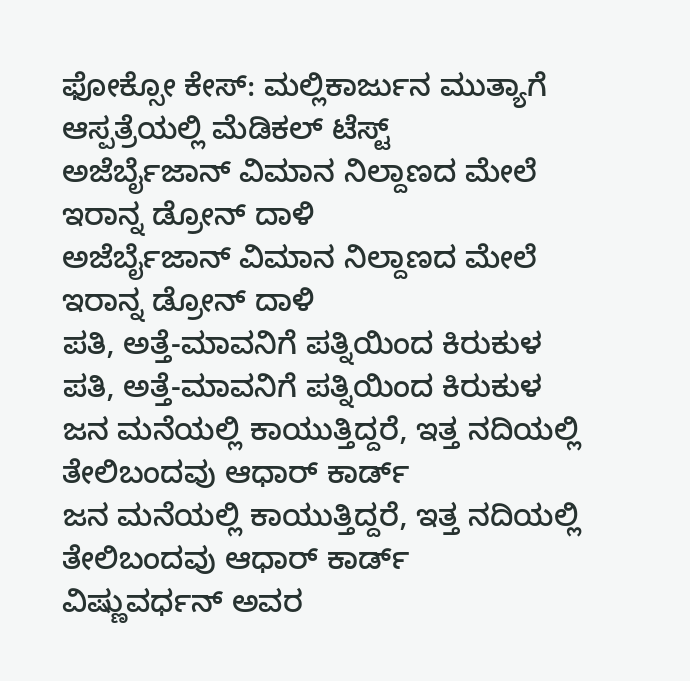ಫೋಕ್ಸೋ ಕೇಸ್: ಮಲ್ಲಿಕಾರ್ಜುನ ಮುತ್ಯಾಗೆ ಆಸ್ಪತ್ರೆಯಲ್ಲಿ ಮೆಡಿಕಲ್ ಟೆಸ್ಟ್
ಅಜೆರ್ಬೈಜಾನ್ ವಿಮಾನ ನಿಲ್ದಾಣದ ಮೇಲೆ ಇರಾನ್ನ ಡ್ರೋನ್ ದಾಳಿ
ಅಜೆರ್ಬೈಜಾನ್ ವಿಮಾನ ನಿಲ್ದಾಣದ ಮೇಲೆ ಇರಾನ್ನ ಡ್ರೋನ್ ದಾಳಿ
ಪತಿ, ಅತ್ತೆ-ಮಾವನಿಗೆ ಪತ್ನಿಯಿಂದ ಕಿರುಕುಳ
ಪತಿ, ಅತ್ತೆ-ಮಾವನಿಗೆ ಪತ್ನಿಯಿಂದ ಕಿರುಕುಳ
ಜನ ಮನೆಯಲ್ಲಿ ಕಾಯುತ್ತಿದ್ದರೆ, ಇತ್ತ ನದಿಯಲ್ಲಿ ತೇಲಿಬಂದವು ಆಧಾರ್ ಕಾರ್ಡ್
ಜನ ಮನೆಯಲ್ಲಿ ಕಾಯುತ್ತಿದ್ದರೆ, ಇತ್ತ ನದಿಯಲ್ಲಿ ತೇಲಿಬಂದವು ಆಧಾರ್ ಕಾರ್ಡ್
ವಿಷ್ಣುವರ್ಧನ್ ಅವರ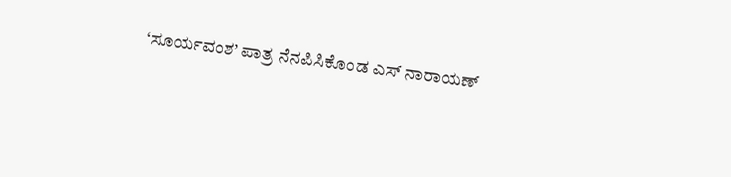‘ಸೂರ್ಯವಂಶ’ ಪಾತ್ರ ನೆನಪಿಸಿಕೊಂಡ ಎಸ್ ನಾರಾಯಣ್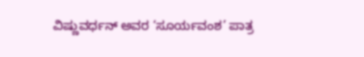ವಿಷ್ಣುವರ್ಧನ್ ಅವರ ‘ಸೂರ್ಯವಂಶ’ ಪಾತ್ರ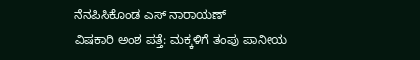ನೆನಪಿಸಿಕೊಂಡ ಎಸ್ ನಾರಾಯಣ್
ವಿಷಕಾರಿ ಅಂಶ ಪತ್ತೆ: ಮಕ್ಕಳಿಗೆ ತಂಪು ಪಾನೀಯ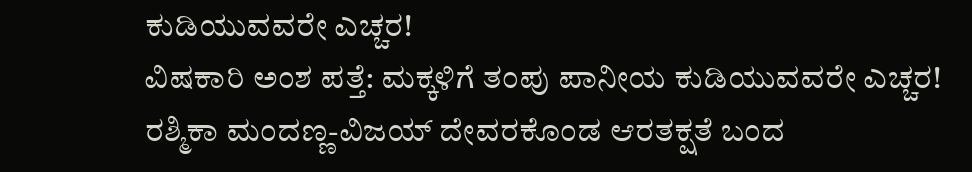ಕುಡಿಯುವವರೇ ಎಚ್ಚರ!
ವಿಷಕಾರಿ ಅಂಶ ಪತ್ತೆ: ಮಕ್ಕಳಿಗೆ ತಂಪು ಪಾನೀಯ ಕುಡಿಯುವವರೇ ಎಚ್ಚರ!
ರಶ್ಮಿಕಾ ಮಂದಣ್ಣ-ವಿಜಯ್ ದೇವರಕೊಂಡ ಆರತಕ್ಷತೆ ಬಂದ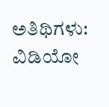ಅತಿಥಿಗಳು: ವಿಡಿಯೋ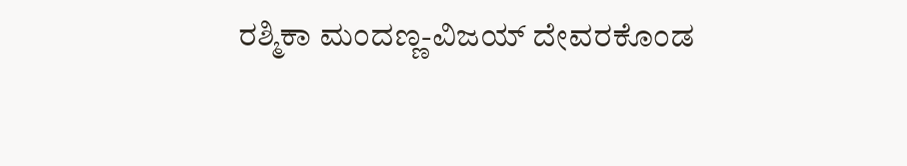ರಶ್ಮಿಕಾ ಮಂದಣ್ಣ-ವಿಜಯ್ ದೇವರಕೊಂಡ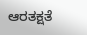ಆರತಕ್ಷತೆ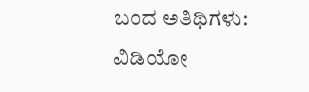ಬಂದ ಅತಿಥಿಗಳು: ವಿಡಿಯೋ